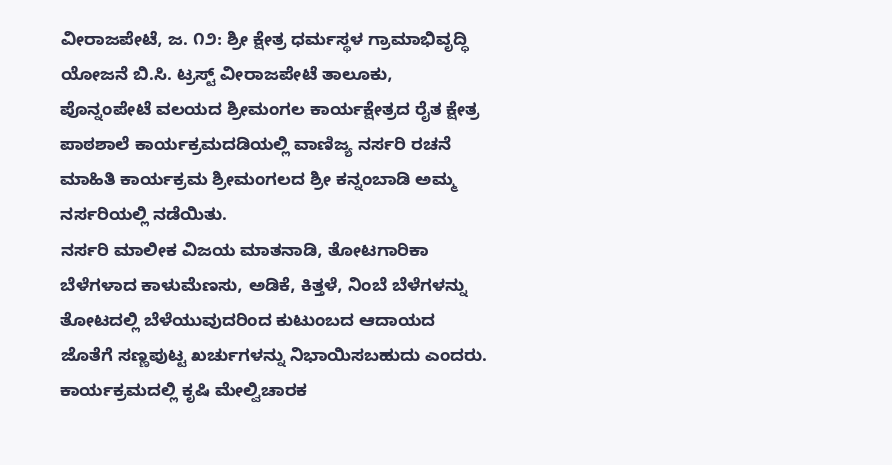ವೀರಾಜಪೇಟೆ, ಜ. ೧೨: ಶ್ರೀ ಕ್ಷೇತ್ರ ಧರ್ಮಸ್ಥಳ ಗ್ರಾಮಾಭಿವೃದ್ಧಿ ಯೋಜನೆ ಬಿ.ಸಿ. ಟ್ರಸ್ಟ್ ವೀರಾಜಪೇಟೆ ತಾಲೂಕು, ಪೊನ್ನಂಪೇಟೆ ವಲಯದ ಶ್ರೀಮಂಗಲ ಕಾರ್ಯಕ್ಷೇತ್ರದ ರೈತ ಕ್ಷೇತ್ರ ಪಾಠಶಾಲೆ ಕಾರ್ಯಕ್ರಮದಡಿಯಲ್ಲಿ ವಾಣಿಜ್ಯ ನರ್ಸರಿ ರಚನೆ ಮಾಹಿತಿ ಕಾರ್ಯಕ್ರಮ ಶ್ರೀಮಂಗಲದ ಶ್ರೀ ಕನ್ನಂಬಾಡಿ ಅಮ್ಮ ನರ್ಸರಿಯಲ್ಲಿ ನಡೆಯಿತು.
ನರ್ಸರಿ ಮಾಲೀಕ ವಿಜಯ ಮಾತನಾಡಿ, ತೋಟಗಾರಿಕಾ ಬೆಳೆಗಳಾದ ಕಾಳುಮೆಣಸು, ಅಡಿಕೆ, ಕಿತ್ತಳೆ, ನಿಂಬೆ ಬೆಳೆಗಳನ್ನು ತೋಟದಲ್ಲಿ ಬೆಳೆಯುವುದರಿಂದ ಕುಟುಂಬದ ಆದಾಯದ ಜೊತೆಗೆ ಸಣ್ಣಪುಟ್ಟ ಖರ್ಚುಗಳನ್ನು ನಿಭಾಯಿಸಬಹುದು ಎಂದರು.
ಕಾರ್ಯಕ್ರಮದಲ್ಲಿ ಕೃಷಿ ಮೇಲ್ವಿಚಾರಕ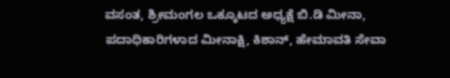ವಸಂತ, ಶ್ರೀಮಂಗಲ ಒಕ್ಕೂಟದ ಅಧ್ಯಕ್ಷೆ ಬಿ.ಡಿ ಮೀನಾ, ಪದಾಧಿಕಾರಿಗಳಾದ ಮೀನಾಕ್ಷಿ, ಕಿಶಾನ್, ಹೇಮಾವತಿ ಸೇವಾ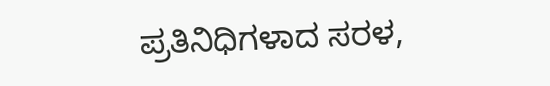ಪ್ರತಿನಿಧಿಗಳಾದ ಸರಳ,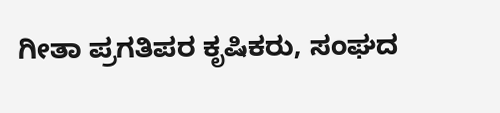ಗೀತಾ ಪ್ರಗತಿಪರ ಕೃಷಿಕರು, ಸಂಘದ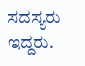ಸದಸ್ಯರು ಇದ್ದರು.